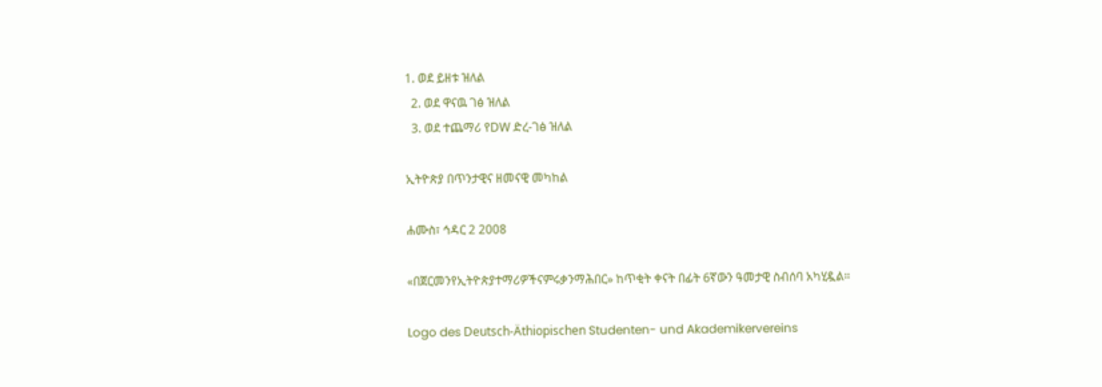1. ወደ ይዘቱ ዝለል
  2. ወደ ዋናዉ ገፅ ዝለል
  3. ወደ ተጨማሪ የDW ድረ-ገፅ ዝለል

ኢትዮጵያ በጥንታዊና ዘመናዊ መካከል

ሐሙስ፣ ኅዳር 2 2008

«በጀርመንየኢትዮጵያተማሪዎችናምሩቃንማሕበር» ከጥቂት ቀናት በፊት 6ኛውን ዓመታዊ ስብሰባ አካሂዷል።

Logo des Deutsch-Äthiopischen Studenten- und Akademikervereins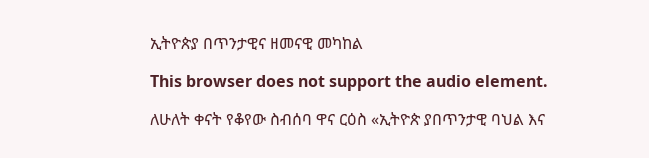ኢትዮጵያ በጥንታዊና ዘመናዊ መካከል

This browser does not support the audio element.

ለሁለት ቀናት የቆየው ስብሰባ ዋና ርዕስ «ኢትዮጵ ያበጥንታዊ ባህል እና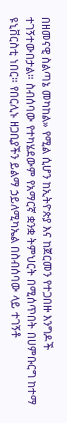በዘመናዊ ስልጣኔ መካከል» የሚል ሲሆን ከኢትዮጵያ እና ከጀርመን የተጋበዙ እንግዶች ተገኝተውበታል። ስብሰባው የተካሄደውም የአማርኛ ቋንቋ ትምህርት በሚሰጥበት በሀምቡርግ ከተማ ዩኒቨርስቲ ነበር። የበርሊኑ ዘጋቢያችን ይልማ ኃይለሚካኤል በስብሰባው ላይ ተገኝቶ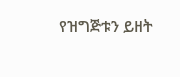የዝግጅቱን ይዘት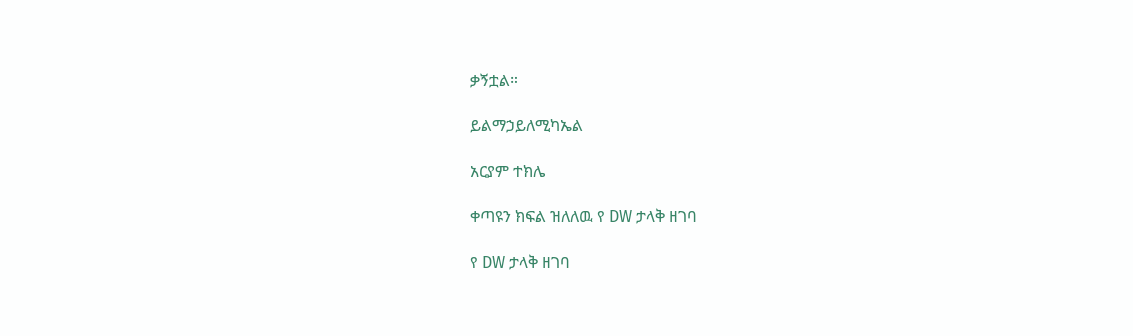ቃኝቷል።

ይልማኃይለሚካኤል

አርያም ተክሌ

ቀጣዩን ክፍል ዝለለዉ የ DW ታላቅ ዘገባ

የ DW ታላቅ ዘገባ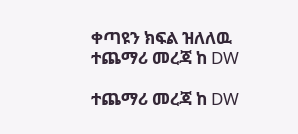ቀጣዩን ክፍል ዝለለዉ ተጨማሪ መረጃ ከ DW

ተጨማሪ መረጃ ከ DW